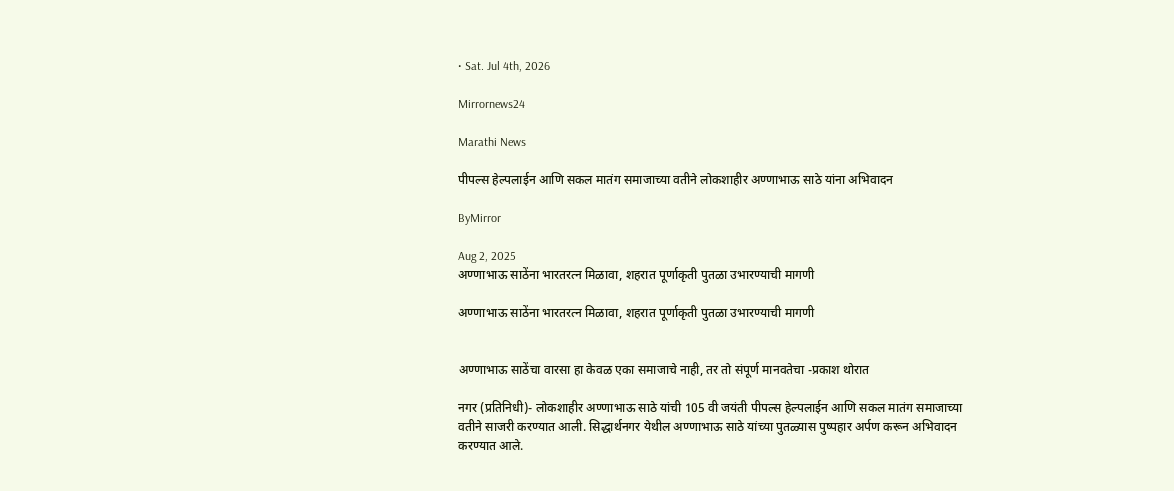• Sat. Jul 4th, 2026

Mirrornews24

Marathi News

पीपल्स हेल्पलाईन आणि सकल मातंग समाजाच्या वतीने लोकशाहीर अण्णाभाऊ साठे यांना अभिवादन

ByMirror

Aug 2, 2025
अण्णाभाऊ साठेंना भारतरत्न मिळावा, शहरात पूर्णाकृती पुतळा उभारण्याची मागणी

अण्णाभाऊ साठेंना भारतरत्न मिळावा, शहरात पूर्णाकृती पुतळा उभारण्याची मागणी


अण्णाभाऊ साठेंचा वारसा हा केवळ एका समाजाचे नाही, तर तो संपूर्ण मानवतेचा -प्रकाश थोरात

नगर (प्रतिनिधी)- लोकशाहीर अण्णाभाऊ साठे यांची 105 वी जयंती पीपल्स हेल्पलाईन आणि सकल मातंग समाजाच्या वतीने साजरी करण्यात आली. सिद्धार्थनगर येथील अण्णाभाऊ साठे यांच्या पुतळ्यास पुष्पहार अर्पण करून अभिवादन करण्यात आले.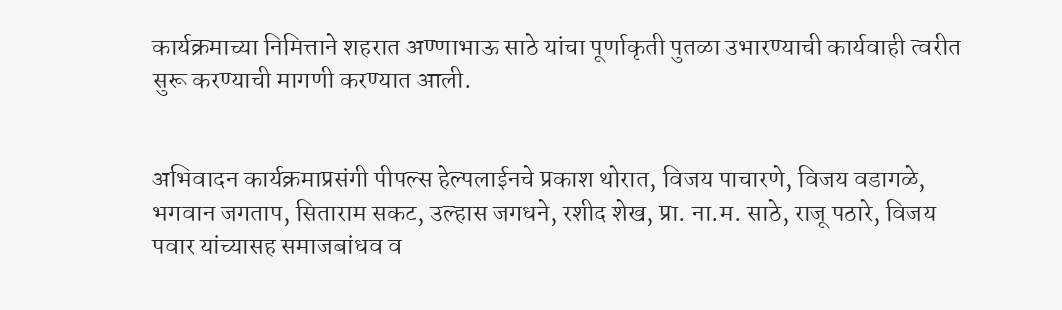कार्यक्रमाच्या निमित्ताने शहरात अण्णाभाऊ साठे यांचा पूर्णाकृती पुतळा उभारण्याची कार्यवाही त्वरीत सुरू करण्याची मागणी करण्यात आली.


अभिवादन कार्यक्रमाप्रसंगी पीपल्स हेल्पलाईनचे प्रकाश थोरात, विजय पाचारणे, विजय वडागळे, भगवान जगताप, सिताराम सकट, उल्हास जगधने, रशीद शेख, प्रा. ना.म. साठे, राजू पठारे, विजय पवार यांच्यासह समाजबांधव व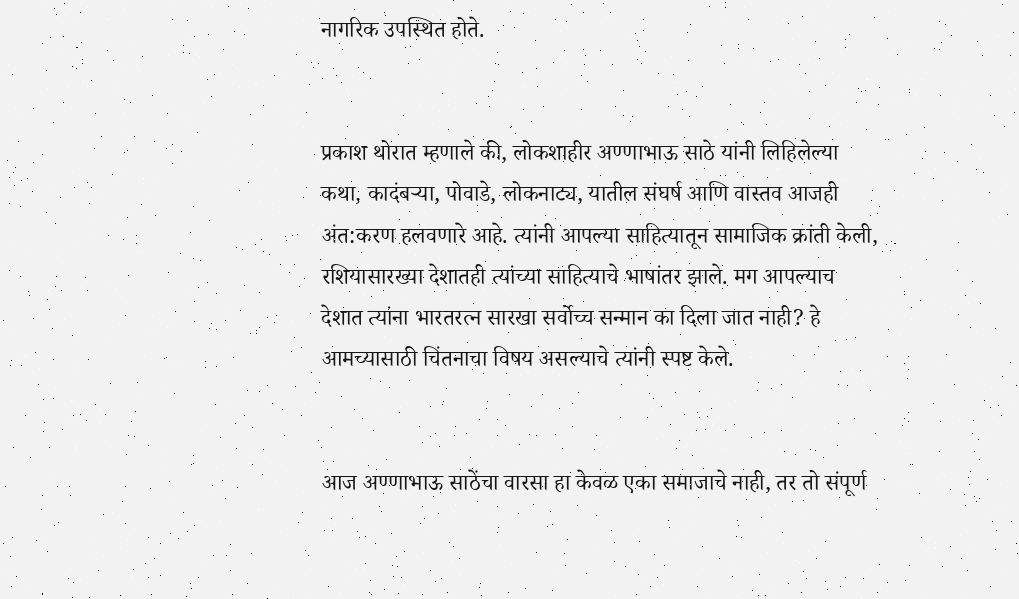नागरिक उपस्थित होते.


प्रकाश थोरात म्हणाले की, लोकशाहीर अण्णाभाऊ साठे यांनी लिहिलेल्या कथा, कादंबऱ्या, पोवाडे, लोकनाट्य, यातील संघर्ष आणि वास्तव आजही अंत:करण हलवणारे आहे. त्यांनी आपल्या साहित्यातून सामाजिक क्रांती केली, रशियासारख्या देशातही त्यांच्या साहित्याचे भाषांतर झाले. मग आपल्याच देशात त्यांना भारतरत्न सारखा सर्वोच्च सन्मान का दिला जात नाही? हे आमच्यासाठी चिंतनाचा विषय असल्याचे त्यांनी स्पष्ट केले.


आज अण्णाभाऊ साठेंचा वारसा हा केवळ एका समाजाचे नाही, तर तो संपूर्ण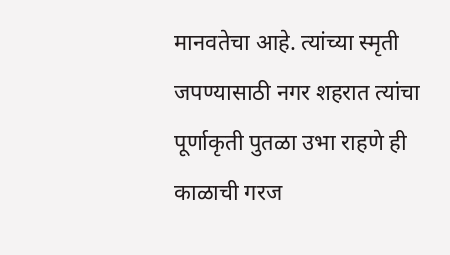मानवतेचा आहे. त्यांच्या स्मृती जपण्यासाठी नगर शहरात त्यांचा पूर्णाकृती पुतळा उभा राहणे ही काळाची गरज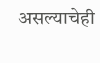असल्याचेही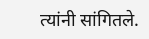त्यांनी सांगितले.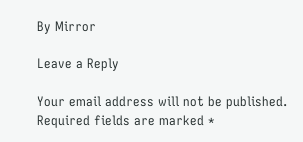By Mirror

Leave a Reply

Your email address will not be published. Required fields are marked *